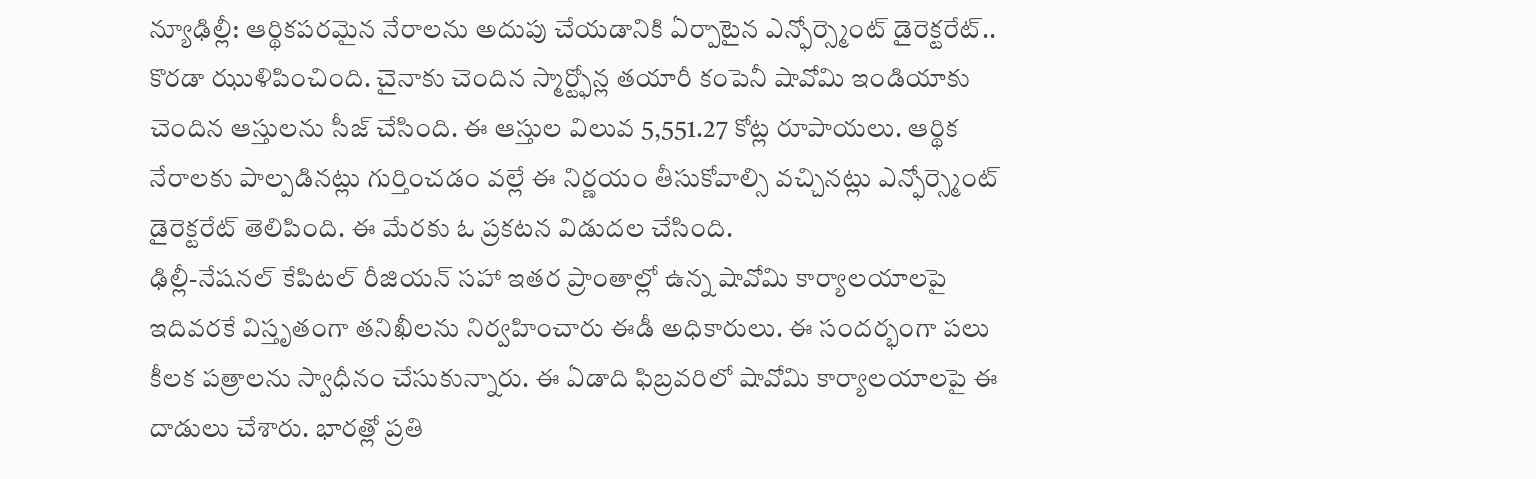న్యూఢిల్లీ: ఆర్థికపరమైన నేరాలను అదుపు చేయడానికి ఏర్పాటైన ఎన్ఫోర్స్మెంట్ డైరెక్టరేట్.. కొరడా ఝుళిపించింది. చైనాకు చెందిన స్మార్ట్ఫోన్ల తయారీ కంపెనీ షావోమి ఇండియాకు చెందిన ఆస్తులను సీజ్ చేసింది. ఈ ఆస్తుల విలువ 5,551.27 కోట్ల రూపాయలు. ఆర్థిక నేరాలకు పాల్పడినట్లు గుర్తించడం వల్లే ఈ నిర్ణయం తీసుకోవాల్సి వచ్చినట్లు ఎన్ఫోర్స్మెంట్ డైరెక్టరేట్ తెలిపింది. ఈ మేరకు ఓ ప్రకటన విడుదల చేసింది.
ఢిల్లీ-నేషనల్ కేపిటల్ రీజియన్ సహా ఇతర ప్రాంతాల్లో ఉన్న షావోమి కార్యాలయాలపై ఇదివరకే విస్తృతంగా తనిఖీలను నిర్వహించారు ఈడీ అధికారులు. ఈ సందర్భంగా పలు కీలక పత్రాలను స్వాధీనం చేసుకున్నారు. ఈ ఏడాది ఫిబ్రవరిలో షావోమి కార్యాలయాలపై ఈ దాడులు చేశారు. భారత్లో ప్రతి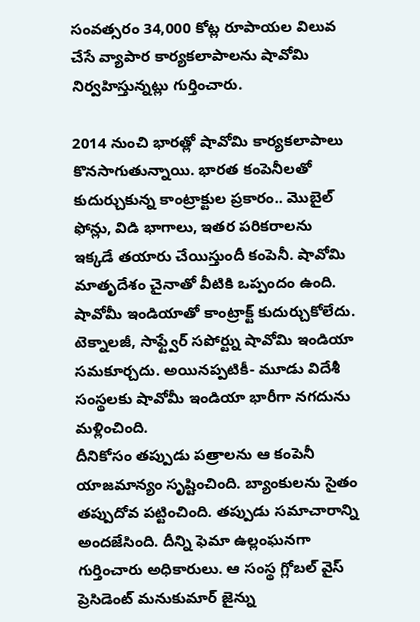సంవత్సరం 34,000 కోట్ల రూపాయల విలువ చేసే వ్యాపార కార్యకలాపాలను షావోమి నిర్వహిస్తున్నట్లు గుర్తించారు.

2014 నుంచి భారత్లో షావోమి కార్యకలాపాలు కొనసాగుతున్నాయి. భారత కంపెనీలతో కుదుర్చుకున్న కాంట్రాక్టుల ప్రకారం.. మొబైల్ ఫోన్లు, విడి భాగాలు, ఇతర పరికరాలను ఇక్కడే తయారు చేయిస్తుందీ కంపెనీ. షావోమి మాతృదేశం చైనాతో వీటికి ఒప్పందం ఉంది. షావోమీ ఇండియాతో కాంట్రాక్ట్ కుదుర్చుకోలేదు. టెక్నాలజీ, సాఫ్ట్వేర్ సపోర్ట్ను షావోమి ఇండియా సమకూర్చదు. అయినప్పటికీ- మూడు విదేశీ సంస్థలకు షావోమీ ఇండియా భారీగా నగదును మళ్లించింది.
దీనికోసం తప్పుడు పత్రాలను ఆ కంపెనీ యాజమాన్యం సృష్టించింది. బ్యాంకులను సైతం తప్పుదోవ పట్టించింది. తప్పుడు సమాచారాన్ని అందజేసింది. దీన్ని ఫెమా ఉల్లంఘనగా గుర్తించారు అధికారులు. ఆ సంస్థ గ్లోబల్ వైస్ ప్రెసిడెంట్ మనుకుమార్ జైన్ను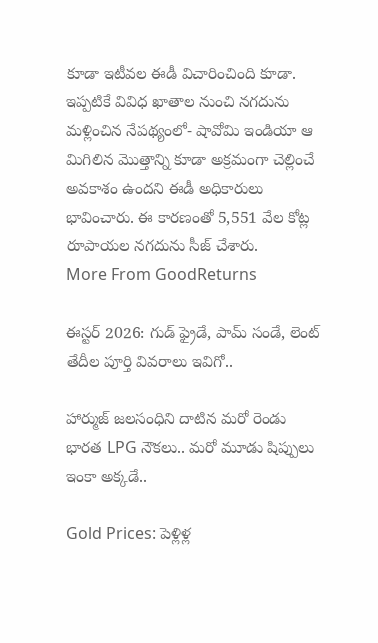కూడా ఇటీవల ఈడీ విచారించింది కూడా. ఇప్పటికే వివిధ ఖాతాల నుంచి నగదును మళ్లించిన నేపథ్యంలో- షావోమి ఇండియా ఆ మిగిలిన మొత్తాన్ని కూడా అక్రమంగా చెల్లించే అవకాశం ఉందని ఈడీ అధికారులు భావించారు. ఈ కారణంతో 5,551 వేల కోట్ల రూపాయల నగదును సీజ్ చేశారు.
More From GoodReturns

ఈస్టర్ 2026: గుడ్ ఫ్రైడే, పామ్ సండే, లెంట్ తేదీల పూర్తి వివరాలు ఇవిగో..

హార్ముజ్ జలసంధిని దాటిన మరో రెండు భారత LPG నౌకలు.. మరో మూడు షిప్పులు ఇంకా అక్కడే..

Gold Prices: పెళ్లిళ్ల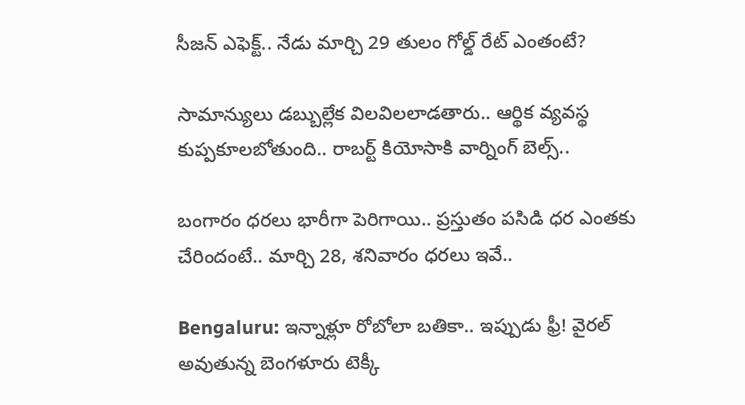సీజన్ ఎఫెక్ట్.. నేడు మార్చి 29 తులం గోల్డ్ రేట్ ఎంతంటే?

సామాన్యులు డబ్బుల్లేక విలవిలలాడతారు.. ఆర్థిక వ్యవస్థ కుప్పకూలబోతుంది.. రాబర్ట్ కియోసాకి వార్నింగ్ బెల్స్..

బంగారం ధరలు భారీగా పెరిగాయి.. ప్రస్తుతం పసిడి ధర ఎంతకు చేరిందంటే.. మార్చి 28, శనివారం ధరలు ఇవే..

Bengaluru: ఇన్నాళ్లూ రోబోలా బతికా.. ఇప్పుడు ఫ్రీ! వైరల్ అవుతున్న బెంగళూరు టెక్కీ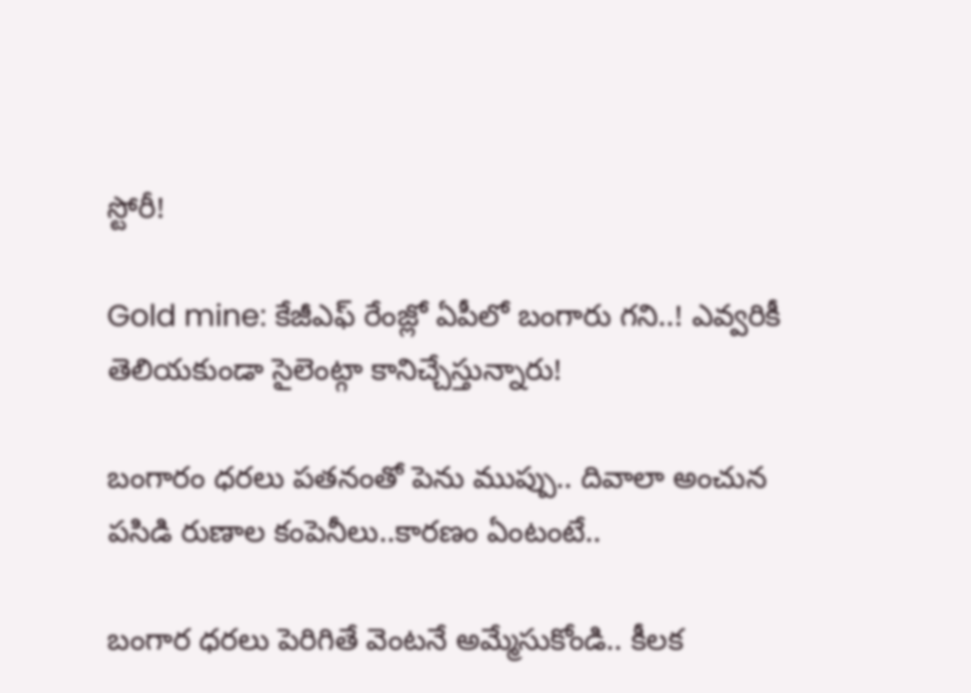స్టోరీ!

Gold mine: కేజీఎఫ్ రేంజ్లో ఏపీలో బంగారు గని..! ఎవ్వరికీ తెలియకుండా సైలెంట్గా కానిచ్చేస్తున్నారు!

బంగారం ధరలు పతనంతో పెను ముప్పు.. దివాలా అంచున పసిడి రుణాల కంపెనీలు..కారణం ఏంటంటే..

బంగార ధరలు పెరిగితే వెంటనే అమ్మేసుకోండి.. కీలక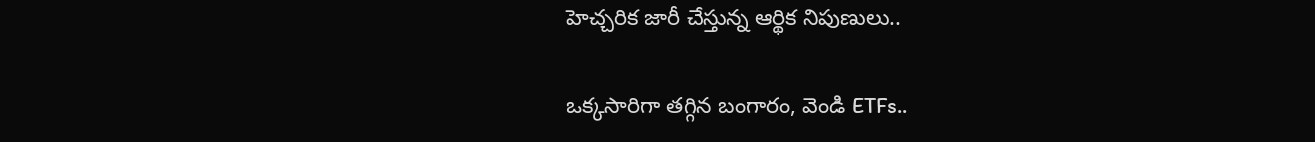హెచ్చరిక జారీ చేస్తున్న ఆర్థిక నిపుణులు..

ఒక్కసారిగా తగ్గిన బంగారం, వెండి ETFs..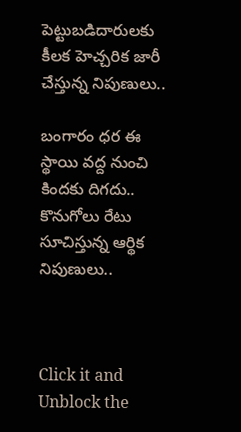పెట్టుబడిదారులకు కీలక హెచ్చరిక జారీ చేస్తున్న నిపుణులు..

బంగారం ధర ఈ స్థాయి వద్ద నుంచి కిందకు దిగదు.. కొనుగోలు రేటు సూచిస్తున్న ఆర్థిక నిపుణులు..



Click it and Unblock the